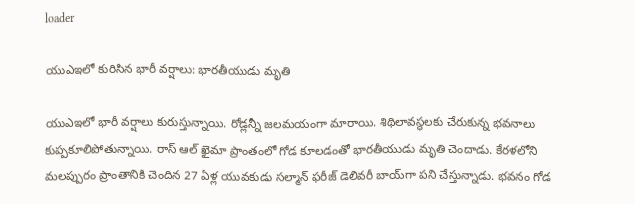loader

యుఎఇలో కురిసిన భారీ వర్షాలు: భారతీయుడు మృతి

యుఎఇలో భారీ వర్షాలు కురుస్తున్నాయి. రోడ్లన్నీ జలమయంగా మారాయి. శిథిలావస్థలకు చేరుకున్న భవనాలు కుప్పకూలిపోతున్నాయి. రాస్ ఆల్ ఖైమా ప్రాంతంలో గోడ కూలడంతో భారతీయుడు మృతి చెందాడు. కేరళలోని మలప్పురం ప్రాంతానికి చెందిన 27 ఏళ్ల యువకుడు సల్మాన్ ఫరీజ్ డెలివరీ బాయ్‌గా పని చేస్తున్నాడు. భవనం గోడ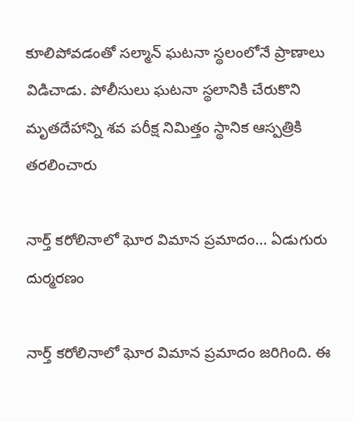కూలిపోవడంతో సల్మాన్ ఘటనా స్థలంలోనే ప్రాణాలు విడిచాడు. పోలీసులు ఘటనా స్థలానికి చేరుకొని మృతదేహాన్ని శవ పరీక్ష నిమిత్తం స్థానిక ఆస్పత్రికి తరలించారు

నార్త్ కరోలినాలో ఘోర విమాన ప్రమాదం… ఏడుగురు దుర్మరణం

నార్త్ కరోలినాలో ఘోర విమాన ప్రమాదం జరిగింది. ఈ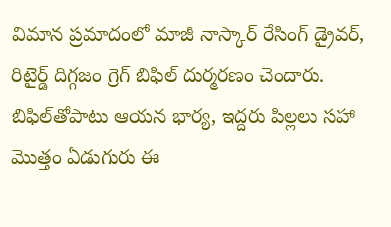విమాన ప్రమాదంలో మాజీ నాస్కార్ రేసింగ్ డ్రైవర్, రిటైర్డ్ దిగ్గజం గ్రెగ్ బిఫిల్ దుర్మరణం చెందారు. బిఫిల్‌తోపాటు ఆయన భార్య, ఇద్దరు పిల్లలు సహా మొత్తం ఏడుగురు ఈ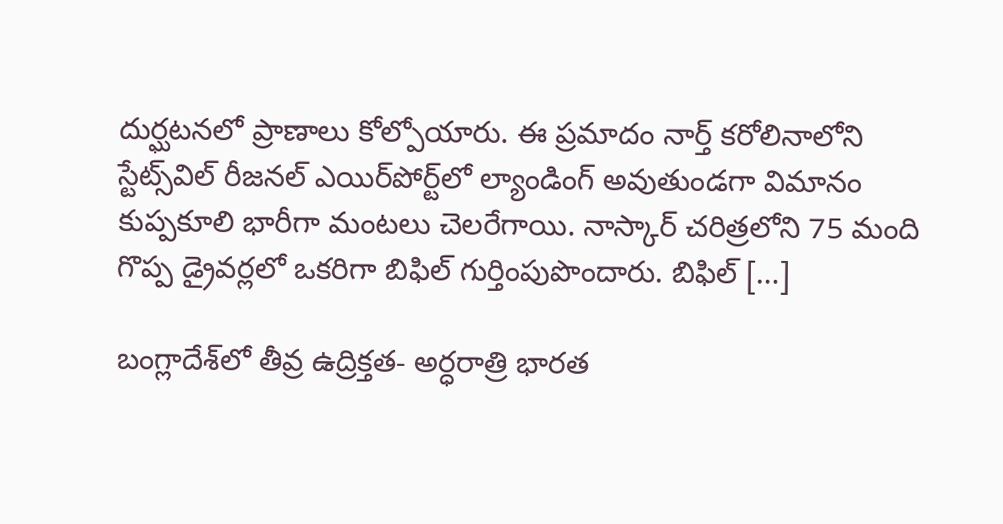దుర్ఘటనలో ప్రాణాలు కోల్పోయారు. ఈ ప్రమాదం నార్త్ కరోలినాలోని స్టేట్స్‌విల్ రీజనల్ ఎయిర్‌పోర్ట్‌లో ల్యాండింగ్ అవుతుండగా విమానం కుప్పకూలి భారీగా మంటలు చెలరేగాయి. నాస్కార్ చరిత్రలోని 75 మంది గొప్ప డ్రైవర్లలో ఒకరిగా బిఫిల్ గుర్తింపుపొందారు. బిఫిల్ […]

బంగ్లాదేశ్‌లో తీవ్ర ఉద్రిక్తత- అర్ధరాత్రి భారత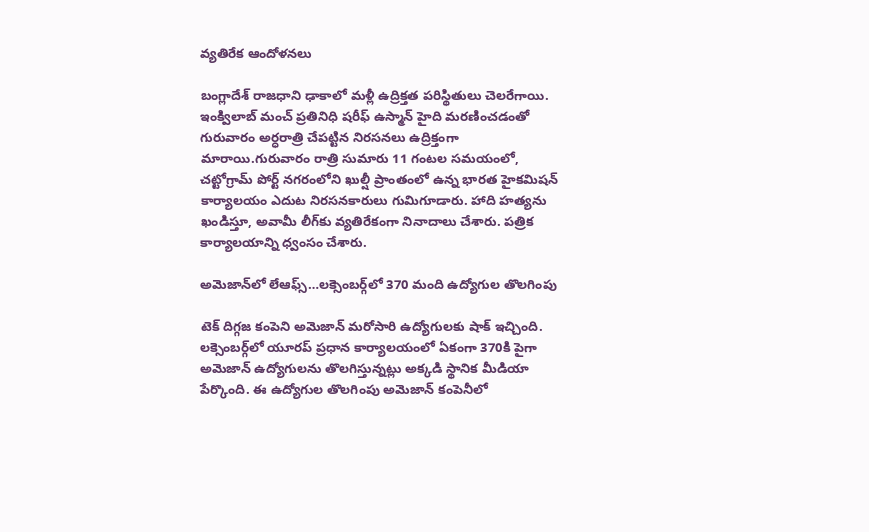వ్యతిరేక ఆందోళనలు

బంగ్లాదేశ్ రాజధాని ఢాకాలో మళ్లీ ఉద్రిక్తత పరిస్థితులు చెలరేగాయి. ఇంక్విలాబ్‌ మంచ్‌ ప్రతినిధి షరీఫ్‌ ఉస్మాన్‌ హైది మరణించడంతో గురువారం అర్ధరాత్రి చేపట్టిన నిరసనలు ఉద్రిక్తంగా మారాయి.గురువారం రాత్రి సుమారు 11 గంటల సమయంలో, చట్టోగ్రామ్ పోర్ట్ నగరంలోని ఖుల్షీ ప్రాంతంలో ఉన్న భారత హైకమిషన్ కార్యాలయం ఎదుట నిరసనకారులు గుమిగూడారు. హాది హత్యను ఖండిస్తూ, అవామీ లీగ్‌కు వ్యతిరేకంగా నినాదాలు చేశారు. పత్రిక కార్యాలయాన్ని ధ్వంసం చేశారు.

అమెజాన్‌లో లేఆఫ్స్…లక్సెంబర్గ్‌లో 370 మంది ఉద్యోగుల తొలగింపు

టెక్ దిగ్గజ కంపెని అమెజాన్‌ మరోసారి ఉద్యోగులకు షాక్ ఇచ్చింది. లక్సెంబర్గ్‌లో యూరప్ ప్రధాన కార్యాలయంలో ఏకంగా 370కి పైగా అమెజాన్ ఉద్యోగులను తొలగిస్తున్నట్లు అక్కడి స్థానిక మీడియా పేర్కొంది. ఈ ఉద్యోగుల తొలగింపు అమెజాన్ కంపెనీలో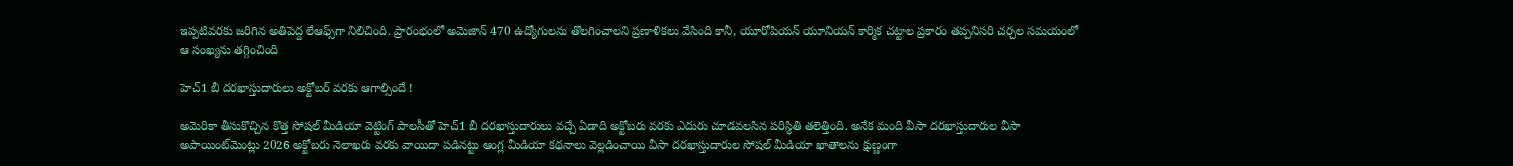ఇప్పటివరకు జరిగిన అతిపెద్ద లేఆఫ్స్‌గా నిలిచింది. ప్రారంభంలో అమెజాన్ 470 ఉద్యోగులను తొలగించాలని ప్రణాళికలు వేసింది కానీ, యూరోపియన్ యూనియన్ కార్మిక చట్టాల ప్రకారం తప్పనిసరి చర్చల సమయంలో ఆ సంఖ్యను తగ్గించింది

హెచ్1 బీ దరఖాస్తుదారులు అక్టోబర్ వరకు ఆగాల్సిందే !

అమెరికా తీసుకొచ్చిన కొత్త సోషల్ మీడియా వెట్టింగ్ పాలసీతో హెచ్1 బీ దరఖాస్తుదారులు వచ్చే ఏడాది అక్టోబరు వరకు ఎదురు చూడవలసిన పరిస్థితి తలెత్తింది. అనేక మంది వీసా దరఖాస్తుదారుల వీసా అపాయింట్‌మెంట్లు 2026 అక్టోబరు నెలాఖరు వరకు వాయిదా పడినట్టు ఆంగ్ల మీడియా కథనాలు వెల్లడించాయి వీసా దరఖాస్తుదారుల సోషల్ మీడియా ఖాతాలను క్షుణ్ణంగా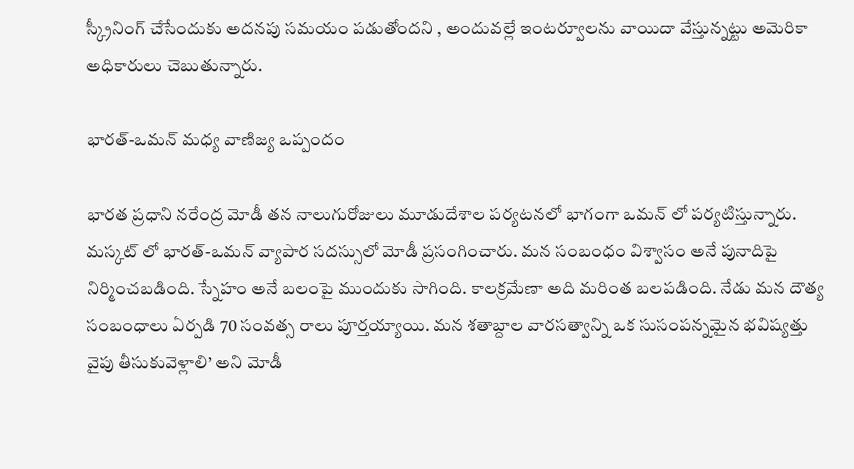స్క్రీనింగ్ చేసేందుకు అదనపు సమయం పడుతోందని , అందువల్లే ఇంటర్వూలను వాయిదా వేస్తున్నట్టు అమెరికా అధికారులు చెబుతున్నారు.

భారత్-ఒమన్ మధ్య వాణిజ్య ఒప్పందం

భారత ప్రధాని నరేంద్ర మోడీ తన నాలుగురోజులు మూడుదేశాల పర్యటనలో భాగంగా ఒమన్ లో పర్యటిస్తున్నారు. మస్కట్ లో భారత్-ఒమన్ వ్యాపార సదస్సులో మోడీ ప్రసంగించారు. మన సంబంధం విశ్వాసం అనే పునాదిపై నిర్మించబడింది. స్నేహం అనే బలంపై ముందుకు సాగింది. కాలక్రమేణా అది మరింత బలపడింది. నేడు మన దౌత్య సంబంధాలు ఏర్పడి 70 సంవత్స రాలు పూర్తయ్యాయి. మన శతాబ్దాల వారసత్వాన్ని ఒక సుసంపన్నమైన భవిష్యత్తు వైపు తీసుకువెళ్లాలి’ అని మోడీ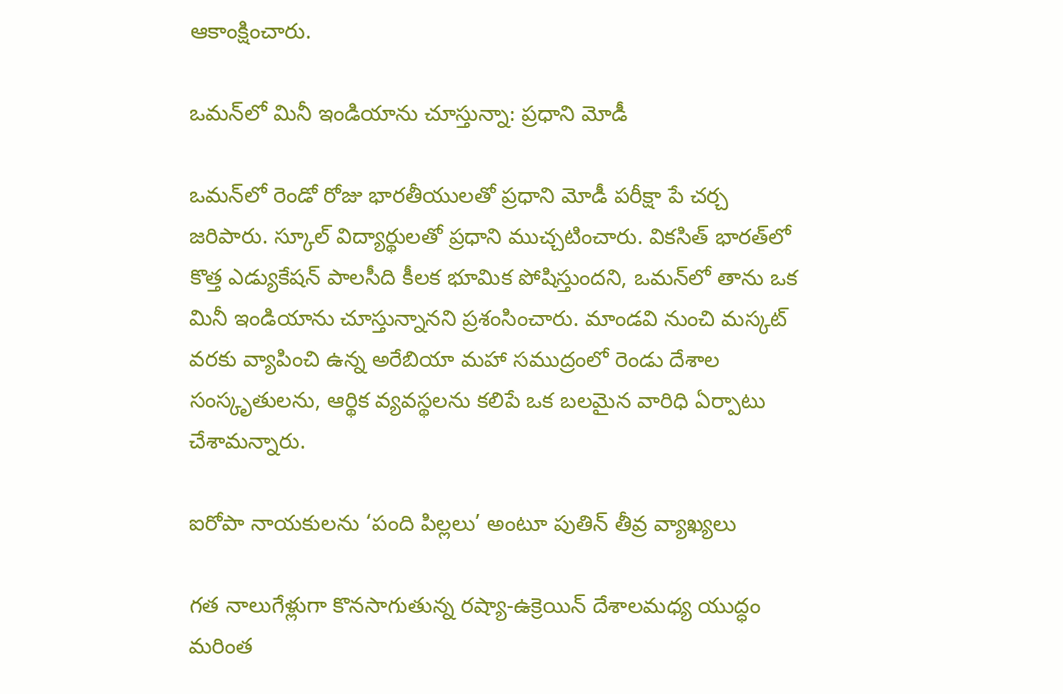ఆకాంక్షించారు.

ఒమన్‌లో మినీ ఇండియాను చూస్తున్నా: ప్రధాని మోడీ

ఒమన్‌లో రెండో రోజు భారతీయులతో ప్రధాని మోడీ పరీక్షా పే చర్చ జరిపారు. స్కూల్‌ విద్యార్థులతో ప్రధాని ముచ్చటించారు. వికసిత్‌ భారత్‌లో కొత్త ఎడ్యుకేషన్‌ పాలసీది కీలక భూమిక పోషిస్తుందని, ఒమన్‌లో తాను ఒక మినీ ఇండియాను చూస్తున్నానని ప్రశంసించారు. మాండవి నుంచి మస్కట్ వరకు వ్యాపించి ఉన్న అరేబియా మహా సముద్రంలో రెండు దేశాల సంస్కృతులను, ఆర్థిక వ్యవస్థలను కలిపే ఒక బలమైన వారిధి ఏర్పాటు చేశామన్నారు.

ఐరోపా నాయకులను ‘పంది పిల్లలు’ అంటూ పుతిన్ తీవ్ర వ్యాఖ్యలు

గత నాలుగేళ్లుగా కొనసాగుతున్న రష్యా-ఉక్రెయిన్ దేశాలమధ్య యుద్ధం మరింత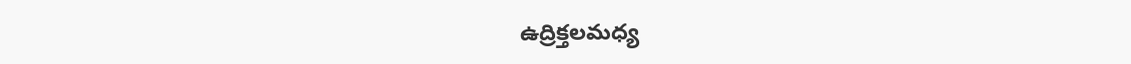ఉద్రిక్తలమధ్య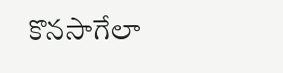కొనసాగేలా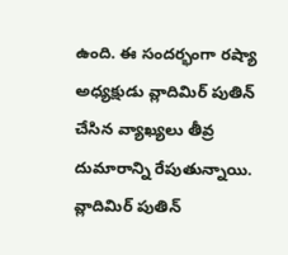ఉంది. ఈ సందర్భంగా రష్యా అధ్యక్షుడు వ్లాదిమిర్ పుతిన్ చేసిన వ్యాఖ్యలు తీవ్ర దుమారాన్ని రేపుతున్నాయి. వ్లాదిమిర్ పుతిన్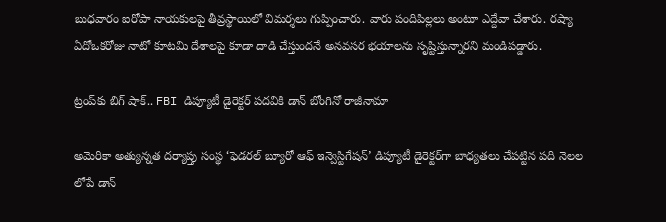బుధవారం ఐరోపా నాయకులపై తీవ్రస్థాయిలో విమర్శలు గుప్పించారు. వారు పందిపిల్లలు అంటూ ఎద్దేవా చేశారు. రష్యా ఏదోఒకరోజు నాటో కూటమి దేశాలపై కూడా దాడి చేస్తుందనే అనవసర భయాలను సృష్టిస్తున్నారని మండిపడ్డారు.

ట్రంప్‌కు బిగ్ షాక్.. FBI డిప్యూటీ డైరెక్టర్ పదవికి డాన్ బోంగినో రాజీనామా

అమెరికా అత్యున్నత దర్యాప్తు సంస్థ ‘ఫెడరల్ బ్యూరో ఆఫ్ ఇన్వెస్టిగేషన్’ డిప్యూటీ డైరెక్టర్‌గా బాధ్యతలు చేపట్టిన పది నెలల లోపే డాన్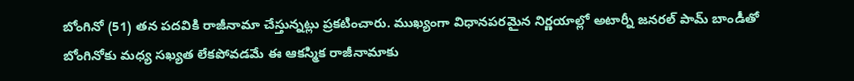బోంగినో (51) తన పదవికి రాజీనామా చేస్తున్నట్లు ప్రకటించారు. ముఖ్యంగా విధానపరమైన నిర్ణయాల్లో అటార్నీ జనరల్ పామ్ బాండీతో బోంగినోకు మధ్య సఖ్యత లేకపోవడమే ఈ ఆకస్మిక రాజీనామాకు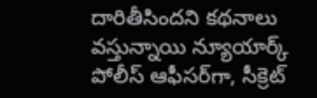దారితీసిందని కథనాలు వస్తున్నాయి న్యూయార్క్ పోలీస్ ఆఫీసర్‌గా, సీక్రెట్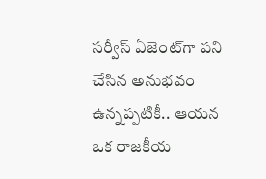సర్వీస్ ఏజెంట్‌గా పని చేసిన అనుభవం ఉన్నప్పటికీ.. ఆయన ఒక రాజకీయ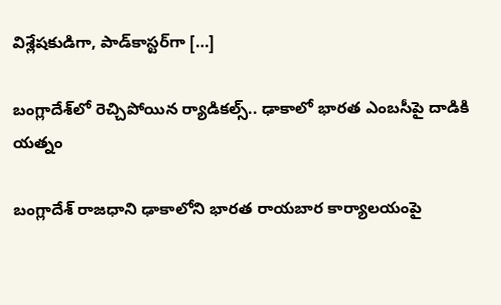విశ్లేషకుడిగా, పాడ్‌కాస్టర్‌గా […]

బంగ్లాదేశ్‌లో రెచ్చిపోయిన ర్యాడికల్స్.. ఢాకాలో భారత ఎంబసీపై దాడికి యత్నం

బంగ్లాదేశ్ రాజధాని ఢాకాలోని భారత రాయబార కార్యాలయంపై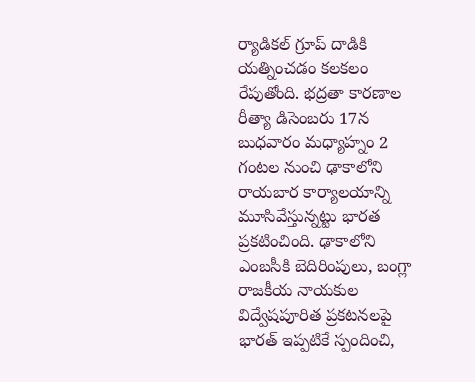ర్యాడికల్ గ్రూప్ దాడికి యత్నించడం కలకలం రేపుతోంది. భద్రతా కారణాల రీత్యా డిసెంబరు 17న బుధవారం మధ్యాహ్నం 2 గంటల నుంచి ఢాకాలోని రాయబార కార్యాలయాన్ని మూసివేస్తున్నట్టు భారత ప్రకటించింది. ఢాకాలోని ఎంబసీకి బెదిరింపులు, బంగ్లా రాజకీయ నాయకుల విద్వేషపూరిత ప్రకటనలపై భారత్ ఇప్పటికే స్పందించి,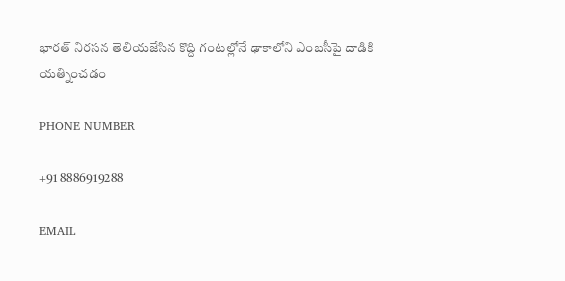భారత్ నిరసన తెలియజేసిన కొద్ది గంటల్లోనే ఢాకాలోని ఎంబసీపై దాడికి యత్నించడం

PHONE NUMBER

+91 8886919288

EMAIL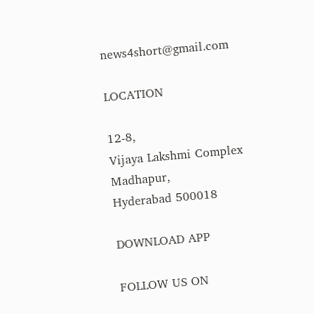news4short@gmail.com

LOCATION

12-8,
Vijaya Lakshmi Complex
Madhapur,
Hyderabad 500018

DOWNLOAD APP

FOLLOW US ON